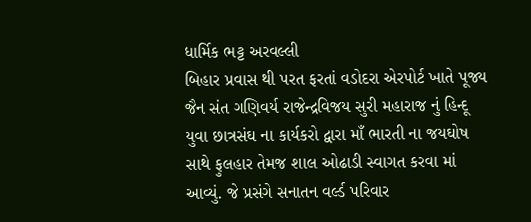ધાર્મિક ભટ્ટ અરવલ્લી
બિહાર પ્રવાસ થી પરત ફરતાં વડોદરા એરપોર્ટ ખાતે પૂજ્ય જૈન સંત ગણિવર્ય રાજેન્દ્રવિજય સુરી મહારાજ નું હિન્દૂ યુવા છાત્રસંઘ ના કાર્યકરો દ્વારા માઁ ભારતી ના જયઘોષ સાથે ફુલહાર તેમજ શાલ ઓઢાડી સ્વાગત કરવા માં આવ્યું. જે પ્રસંગે સનાતન વર્લ્ડ પરિવાર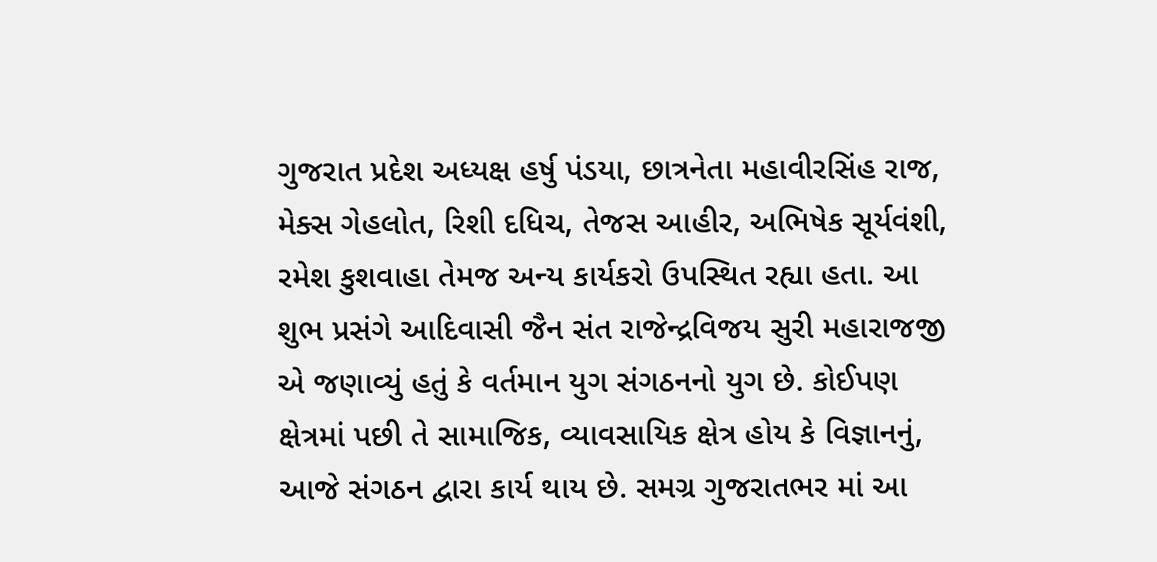ગુજરાત પ્રદેશ અધ્યક્ષ હર્ષુ પંડયા, છાત્રનેતા મહાવીરસિંહ રાજ, મેક્સ ગેહલોત, રિશી દધિચ, તેજસ આહીર, અભિષેક સૂર્યવંશી, રમેશ કુશવાહા તેમજ અન્ય કાર્યકરો ઉપસ્થિત રહ્યા હતા. આ શુભ પ્રસંગે આદિવાસી જૈન સંત રાજેન્દ્રવિજય સુરી મહારાજજી એ જણાવ્યું હતું કે વર્તમાન યુગ સંગઠનનો યુગ છે. કોઈપણ ક્ષેત્રમાં પછી તે સામાજિક, વ્યાવસાયિક ક્ષેત્ર હોય કે વિજ્ઞાનનું, આજે સંગઠન દ્વારા કાર્ય થાય છે. સમગ્ર ગુજરાતભર માં આ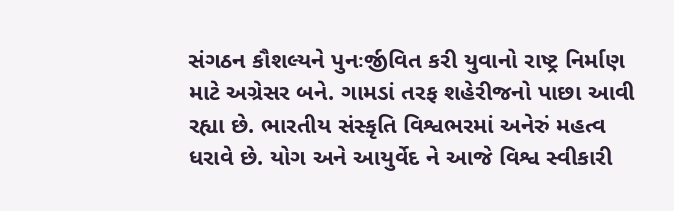સંગઠન કૌશલ્યને પુનઃર્જીવિત કરી યુવાનો રાષ્ટ્ર નિર્માણ માટે અગ્રેસર બને. ગામડાં તરફ શહેરીજનો પાછા આવી રહ્યા છે. ભારતીય સંસ્કૃતિ વિશ્વભરમાં અનેરું મહત્વ ધરાવે છે. યોગ અને આયુર્વેદ ને આજે વિશ્વ સ્વીકારી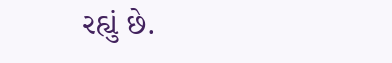રહ્યું છે.